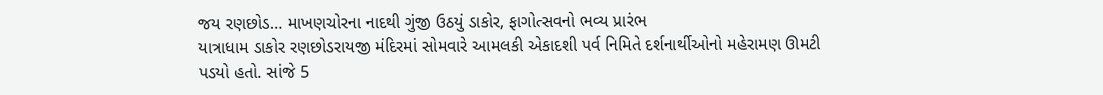જય રણછોડ… માખણચોરના નાદથી ગુંજી ઉઠયું ડાકોર, ફાગોત્સવનો ભવ્ય પ્રારંભ
યાત્રાધામ ડાકોર રણછોડરાયજી મંદિરમાં સોમવારે આમલકી એકાદશી પર્વ નિમિતે દર્શનાર્થીઓનો મહેરામણ ઊમટી પડયો હતો. સાંજે 5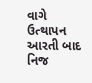વાગે ઉત્થાપન આરતી બાદ નિજ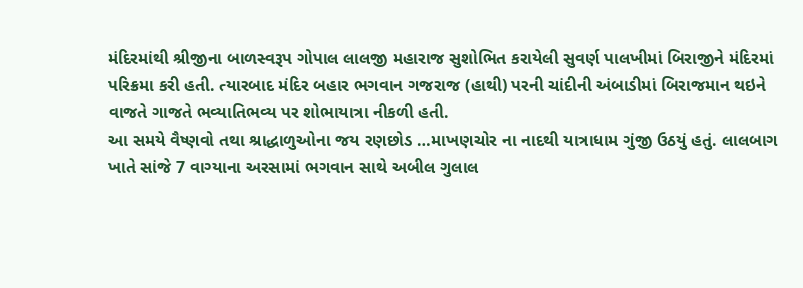મંદિરમાંથી શ્રીજીના બાળસ્વરૂપ ગોપાલ લાલજી મહારાજ સુશોભિત કરાયેલી સુવર્ણ પાલખીમાં બિરાજીને મંદિરમાં પરિક્રમા કરી હતી. ત્યારબાદ મંદિર બહાર ભગવાન ગજરાજ (હાથી) પરની ચાંદીની અંબાડીમાં બિરાજમાન થઇને વાજતે ગાજતે ભવ્યાતિભવ્ય પર શોભાયાત્રા નીકળી હતી.
આ સમયે વૈષ્ણવો તથા શ્રાદ્ધાળુઓના જય રણછોડ …માખણચોર ના નાદથી યાત્રાધામ ગુંજી ઉઠયું હતું. લાલબાગ ખાતે સાંજે 7 વાગ્યાના અરસામાં ભગવાન સાથે અબીલ ગુલાલ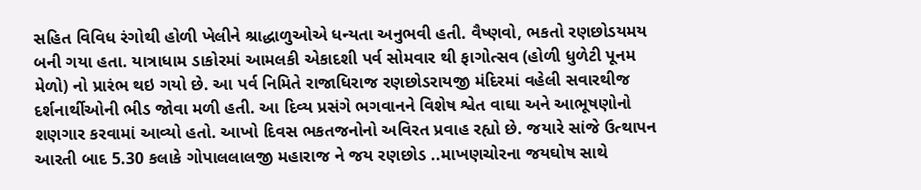સહિત વિવિધ રંગોથી હોળી ખેલીને શ્રાદ્ધાળુઓએ ધન્યતા અનુભવી હતી. વૈષ્ણવો, ભકતો રણછોડયમય બની ગયા હતા. યાત્રાધામ ડાકોરમાં આમલકી એકાદશી પર્વ સોમવાર થી ફાગોત્સવ (હોળી ધુળેટી પૂનમ મેળો) નો પ્રારંભ થઇ ગયો છે. આ પર્વ નિમિતે રાજાધિરાજ રણછોડરાયજી મંદિરમાં વહેલી સવારથીજ દર્શનાર્થીઓની ભીડ જોવા મળી હતી. આ દિવ્ય પ્રસંગે ભગવાનને વિશેષ શ્વેત વાઘા અને આભૂષણોનો શણગાર કરવામાં આવ્યો હતો. આખો દિવસ ભકતજનોનો અવિરત પ્રવાહ રહ્યો છે. જયારે સાંજે ઉત્થાપન આરતી બાદ 5.30 કલાકે ગોપાલલાલજી મહારાજ ને જય રણછોડ ..માખણચોરના જયઘોષ સાથે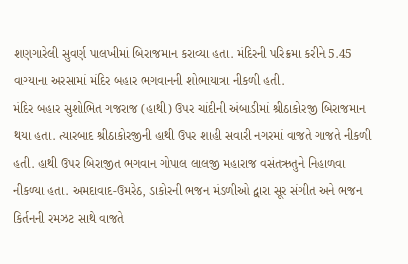શણગારેલી સુવર્ણ પાલખીમાં બિરાજમાન કરાવ્યા હતા. મંદિરની પરિક્રમા કરીને 5.45 વાગ્યાના અરસામાં મંદિર બહાર ભગવાનની શોભાયાત્રા નીકળી હતી.
મંદિર બહાર સુશોભિત ગજરાજ (હાથી) ઉપર ચાંદીની અંબાડીમાં શ્રીઠાકોરજી બિરાજમાન થયા હતા. ત્યારબાદ શ્રીઠાકોરજીની હાથી ઉપર શાહી સવારી નગરમાં વાજતે ગાજતે નીકળી હતી. હાથી ઉપર બિરાજીત ભગવાન ગોપાલ લાલજી મહારાજ વસંતઋતુને નિહાળવા નીકળ્યા હતા. અમદાવાદ-ઉમરેઠ, ડાકોરની ભજન મંડળીઓ દ્વારા સૂર સંગીત અને ભજન કિર્તનની રમઝટ સાથે વાજતે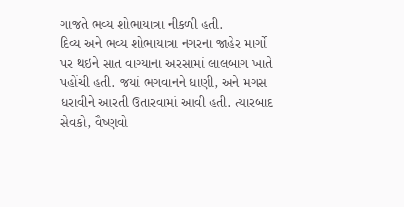ગાજતે ભવ્ય શોભાયાત્રા નીકળી હતી.
દિવ્ય અને ભવ્ય શોભાયાત્રા નગરના જાહેર માર્ગો પર થઇને સાત વાગ્યાના અરસામાં લાલબાગ ખાતે પહોંચી હતી. જયાં ભગવાનને ધાણી, અને મગસ ધરાવીને આરતી ઉતારવામાં આવી હતી. ત્યારબાદ સેવકો, વૈષ્ણવો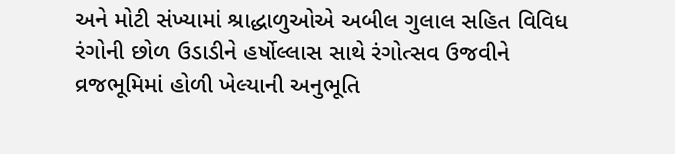અને મોટી સંખ્યામાં શ્રાદ્ધાળુઓએ અબીલ ગુલાલ સહિત વિવિધ રંગોની છોળ ઉડાડીને હર્ષોલ્લાસ સાથે રંગોત્સવ ઉજવીને વ્રજભૂમિમાં હોળી ખેલ્યાની અનુભૂતિ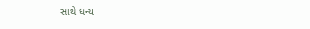સાથે ધન્ય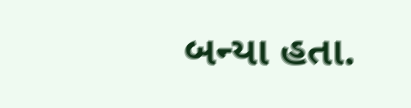બન્યા હતા.